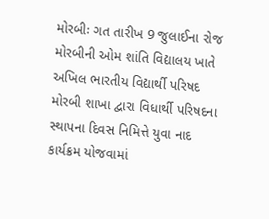મોરબીઃ ગત તારીખ 9 જુલાઈના રોજ મોરબીની ઓમ શાંતિ વિદ્યાલય ખાતે અખિલ ભારતીય વિદ્યાર્થી પરિષદ મોરબી શાખા દ્વારા વિધાર્થી પરિષદના સ્થાપના દિવસ નિમિત્તે યુવા નાદ કાર્યક્રમ યોજવામાં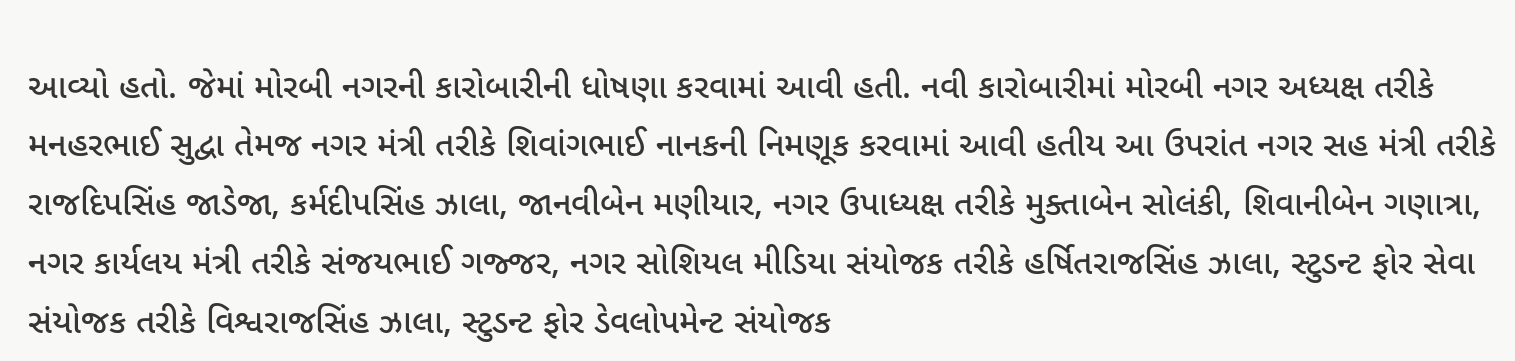આવ્યો હતો. જેમાં મોરબી નગરની કારોબારીની ધોષણા કરવામાં આવી હતી. નવી કારોબારીમાં મોરબી નગર અધ્યક્ષ તરીકે મનહરભાઈ સુદ્વા તેમજ નગર મંત્રી તરીકે શિવાંગભાઈ નાનકની નિમણૂક કરવામાં આવી હતીય આ ઉપરાંત નગર સહ મંત્રી તરીકે રાજદિપસિંહ જાડેજા, કર્મદીપસિંહ ઝાલા, જાનવીબેન મણીયાર, નગર ઉપાધ્યક્ષ તરીકે મુક્તાબેન સોલંકી, શિવાનીબેન ગણાત્રા, નગર કાર્યલય મંત્રી તરીકે સંજયભાઈ ગજ્જર, નગર સોશિયલ મીડિયા સંયોજક તરીકે હર્ષિતરાજસિંહ ઝાલા, સ્ટુડન્ટ ફોર સેવા સંયોજક તરીકે વિશ્વરાજસિંહ ઝાલા, સ્ટુડન્ટ ફોર ડેવલોપમેન્ટ સંયોજક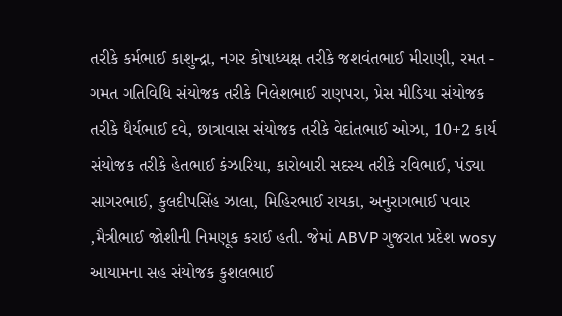તરીકે કર્મભાઈ કાશુન્દ્રા, નગર કોષાધ્યક્ષ તરીકે જશવંતભાઈ મીરાણી, રમત - ગમત ગતિવિધિ સંયોજક તરીકે નિલેશભાઈ રાણપરા, પ્રેસ મીડિયા સંયોજક તરીકે ધૈર્યભાઈ દવે, છાત્રાવાસ સંયોજક તરીકે વેદાંતભાઈ ઓઝા, 10+2 કાર્ય સંયોજક તરીકે હેતભાઈ કંઝારિયા, કારોબારી સદસ્ય તરીકે રવિભાઈ, પંડ્યા સાગરભાઈ, કુલદીપસિંહ ઝાલા, મિહિરભાઈ રાયકા, અનુરાગભાઈ પવાર ,મૈત્રીભાઈ જોશીની નિમણૂક કરાઈ હતી. જેમાં ABVP ગુજરાત પ્રદેશ wosy આયામના સહ સંયોજક કુશલભાઈ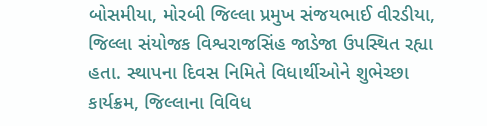બોસમીયા, મોરબી જિલ્લા પ્રમુખ સંજયભાઈ વીરડીયા, જિલ્લા સંયોજક વિશ્વરાજસિંહ જાડેજા ઉપસ્થિત રહ્યા હતા. સ્થાપના દિવસ નિમિતે વિધાર્થીઓને શુભેચ્છા કાર્યક્રમ, જિલ્લાના વિવિધ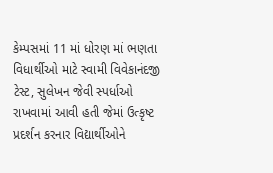કેમ્પસમાં 11 માં ધોરણ માં ભણતા વિધાર્થીઓ માટે સ્વામી વિવેકાનંદજી ટેસ્ટ, સુલેખન જેવી સ્પર્ધાઓ રાખવામાં આવી હતી જેમાં ઉત્કૃષ્ટ પ્રદર્શન કરનાર વિદ્યાર્થીઓને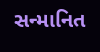સન્માનિત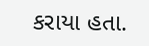કરાયા હતા.